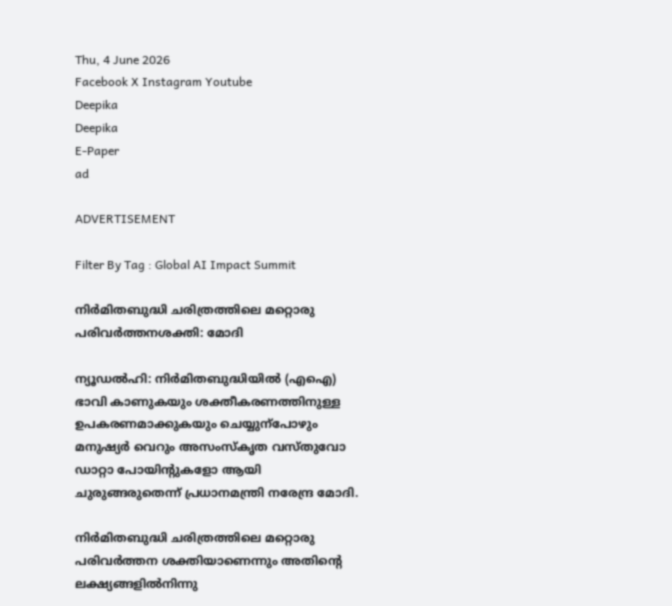Thu, 4 June 2026
Facebook X Instagram Youtube
Deepika
Deepika
E-Paper
ad

ADVERTISEMENT

Filter By Tag : Global AI Impact Summit

നിർമിതബുദ്ധി ചരിത്രത്തിലെ മറ്റൊരു പരിവർത്തനശക്തി: മോദി

ന്യൂഡൽഹി: നിർമിതബുദ്ധിയിൽ (എഐ) ഭാവി കാണുകയും ശക്തീകരണത്തിനുള്ള ഉപകരണമാക്കുകയും ചെയ്യുന്പോഴും മനുഷ്യർ വെറും അസംസ്കൃത വസ്തുവോ ഡാറ്റാ പോയിന്‍റുകളോ ആയി ചുരുങ്ങരുതെന്ന് പ്രധാനമന്ത്രി നരേന്ദ്ര മോദി.

നിർമിതബുദ്ധി ചരിത്രത്തിലെ മറ്റൊരു പരിവർത്തന ശക്തിയാണെന്നും അതിന്‍റെ ലക്ഷ്യങ്ങളിൽനിന്നു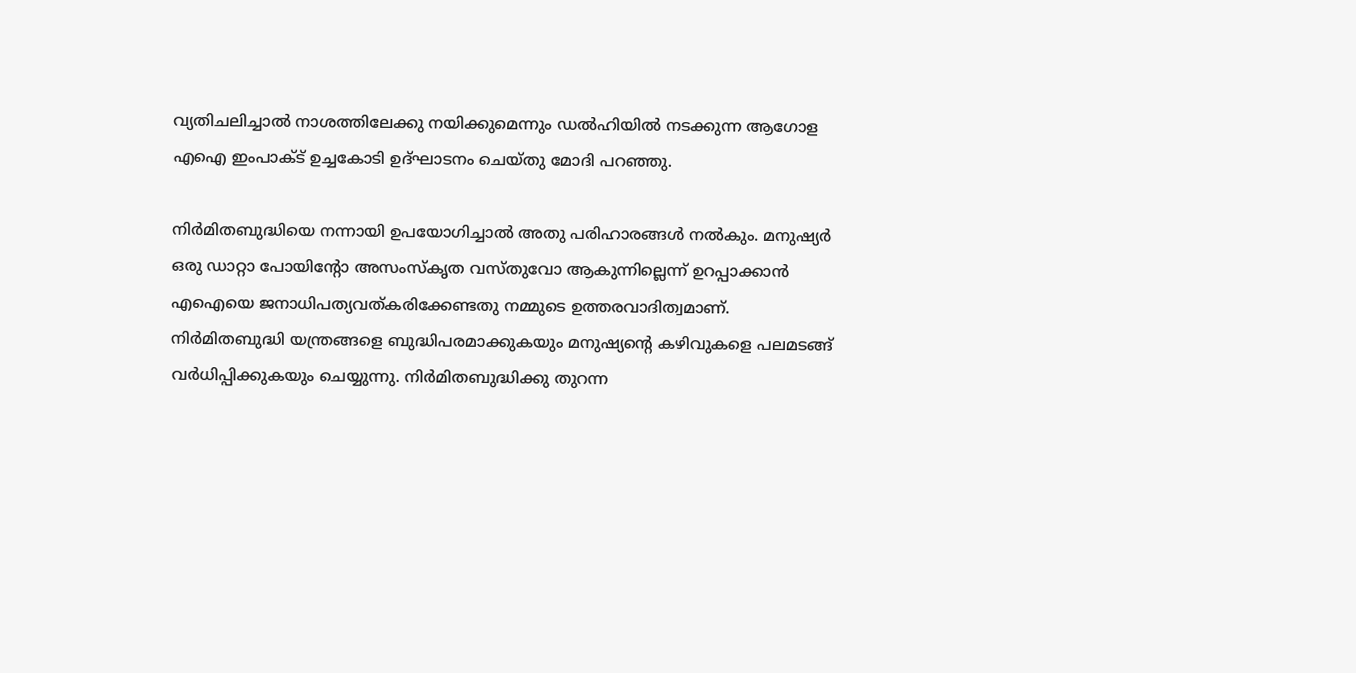വ്യതിചലിച്ചാൽ നാശത്തിലേക്കു നയിക്കുമെന്നും ഡൽഹിയിൽ നടക്കുന്ന ആഗോള എഐ ഇംപാക്‌ട് ഉച്ചകോടി ഉദ്ഘാടനം ചെയ്തു മോദി പറഞ്ഞു.

നിർമിതബുദ്ധിയെ നന്നായി ഉപയോഗിച്ചാൽ അതു പരിഹാരങ്ങൾ നൽകും. മനുഷ്യർ ഒരു ഡാറ്റാ പോയിന്‍റോ അസംസ്കൃത വസ്തുവോ ആകുന്നില്ലെന്ന് ഉറപ്പാക്കാൻ എഐയെ ജനാധിപത്യവത്കരിക്കേണ്ടതു നമ്മുടെ ഉത്തരവാദിത്വമാണ്. നിർമിതബുദ്ധി യന്ത്രങ്ങളെ ബുദ്ധിപരമാക്കുകയും മനുഷ്യന്‍റെ കഴിവുകളെ പലമടങ്ങ് വർധിപ്പിക്കുകയും ചെയ്യുന്നു. നിർമിതബുദ്ധിക്കു തുറന്ന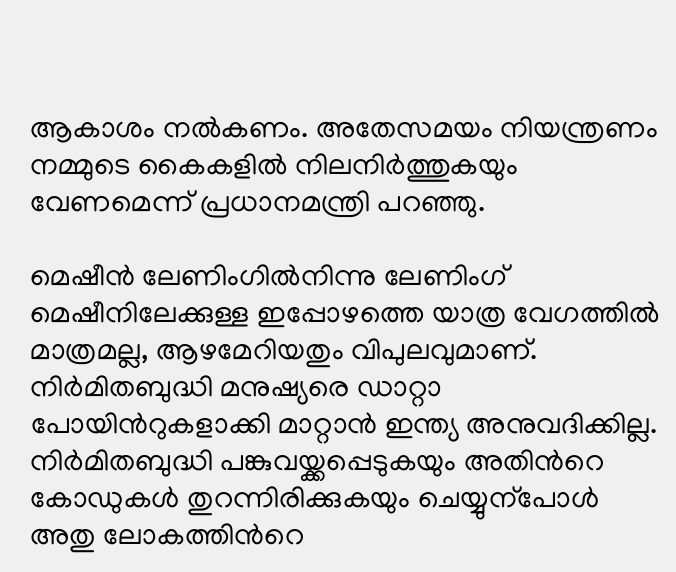ആകാശം നൽകണം. അതേസമയം നിയന്ത്രണം നമ്മുടെ കൈകളിൽ നിലനിർത്തുകയും വേണമെന്ന് പ്രധാനമന്ത്രി പറഞ്ഞു.

മെഷീൻ ലേണിംഗിൽനിന്നു ലേണിംഗ് മെഷീനിലേക്കുള്ള ഇപ്പോഴത്തെ യാത്ര വേഗത്തിൽ മാത്രമല്ല, ആഴമേറിയതും വിപുലവുമാണ്. നിർമിതബുദ്ധി മനുഷ്യരെ ഡാറ്റാ പോയിന്‍റുകളാക്കി മാറ്റാൻ ഇന്ത്യ അനുവദിക്കില്ല. നിർമിതബുദ്ധി പങ്കുവയ്ക്കപ്പെടുകയും അതിന്‍റെ കോഡുകൾ തുറന്നിരിക്കുകയും ചെയ്യുന്പോൾ അതു ലോകത്തിന്‍റെ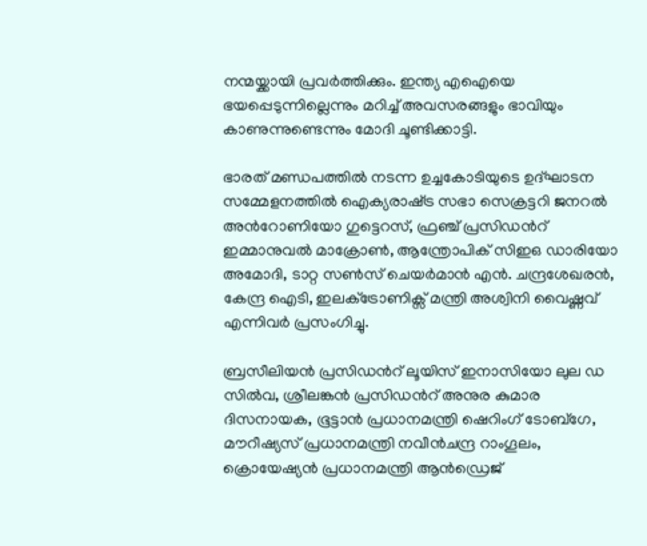നന്മയ്ക്കായി പ്രവർത്തിക്കും. ഇന്ത്യ എഐയെ ഭയപ്പെടുന്നില്ലെന്നും മറിച്ച് അവസരങ്ങളും ഭാവിയും കാണുന്നുണ്ടെന്നും മോദി ചൂണ്ടിക്കാട്ടി.

ഭാരത് മണ്ഡപത്തിൽ നടന്ന ഉച്ചകോടിയുടെ ഉദ്ഘാടന സമ്മേളനത്തിൽ ഐക്യരാഷ്‌ട്ര സഭാ സെക്രട്ടറി ജനറൽ അന്‍റോണിയോ ഗുട്ടെറസ്, ഫ്രഞ്ച് പ്രസിഡന്‍റ് ഇമ്മാനുവൽ മാക്രോണ്‍, ആന്ത്രോപിക് സിഇഒ ഡാരിയോ അമോദി, ടാറ്റ സണ്‍സ് ചെയർമാൻ എൻ. ചന്ദ്രശേഖരൻ, കേന്ദ്ര ഐടി, ഇലക്‌ട്രോണിക്സ് മന്ത്രി അശ്വിനി വൈഷ്ണവ് എന്നിവർ പ്രസംഗിച്ചു.

ബ്രസീലിയൻ പ്രസിഡന്‍റ് ലൂയിസ് ഇനാസിയോ ലുല ഡ സിൽവ, ശ്രീലങ്കൻ പ്രസിഡന്‍റ് അനുര കുമാര ദിസനായക, ഭൂട്ടാൻ പ്രധാനമന്ത്രി ഷെറിംഗ് ടോബ്ഗേ, മൗറീഷ്യസ് പ്രധാനമന്ത്രി നവീൻചന്ദ്ര റാംഗൂലം, ക്രൊയേഷ്യൻ പ്രധാനമന്ത്രി ആൻഡ്രെജ്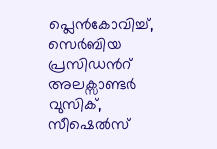പ്ലെൻകോവിച്ച്, സെർബിയ പ്രസിഡന്‍റ് അലക്സാണ്ടർ വുസിക്, സീഷെൽസ്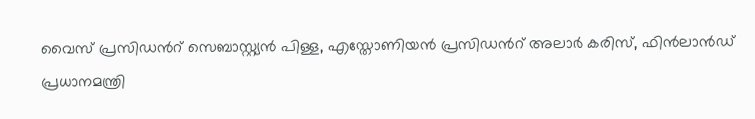വൈസ് പ്രസിഡന്‍റ് സെബാസ്റ്റ്യൻ പിള്ള, എസ്തോണിയൻ പ്രസിഡന്‍റ് അലാർ കരിസ്, ഫിൻലാൻഡ് പ്രധാനമന്ത്രി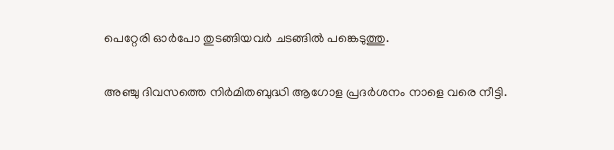പെറ്റേരി ഓർപോ തുടങ്ങിയവർ ചടങ്ങിൽ പങ്കെടുത്തു.

അഞ്ചു ദിവസത്തെ നിർമിതബുദ്ധി ആഗോള പ്രദർശനം നാളെ വരെ നീട്ടി.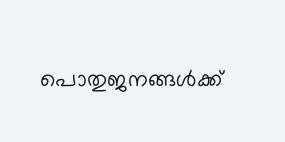പൊതുജനങ്ങൾക്ക്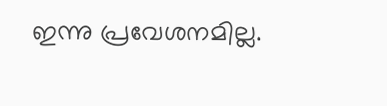ഇന്നു പ്രവേശനമില്ല.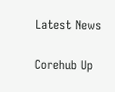Latest News

Corehub Up